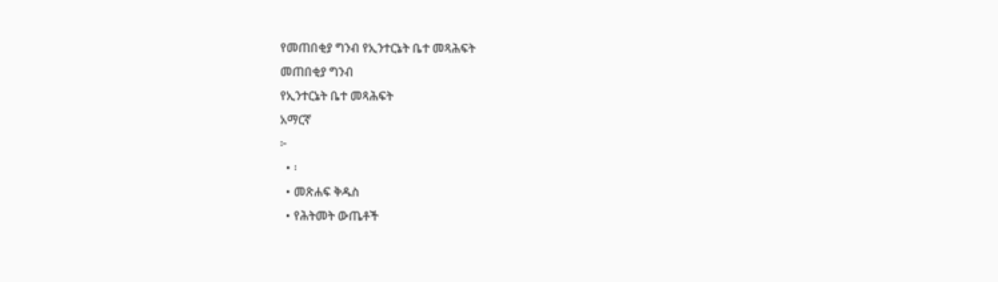የመጠበቂያ ግንብ የኢንተርኔት ቤተ መጻሕፍት
መጠበቂያ ግንብ
የኢንተርኔት ቤተ መጻሕፍት
አማርኛ
፦
  • ፡
  • መጽሐፍ ቅዱስ
  • የሕትመት ውጤቶች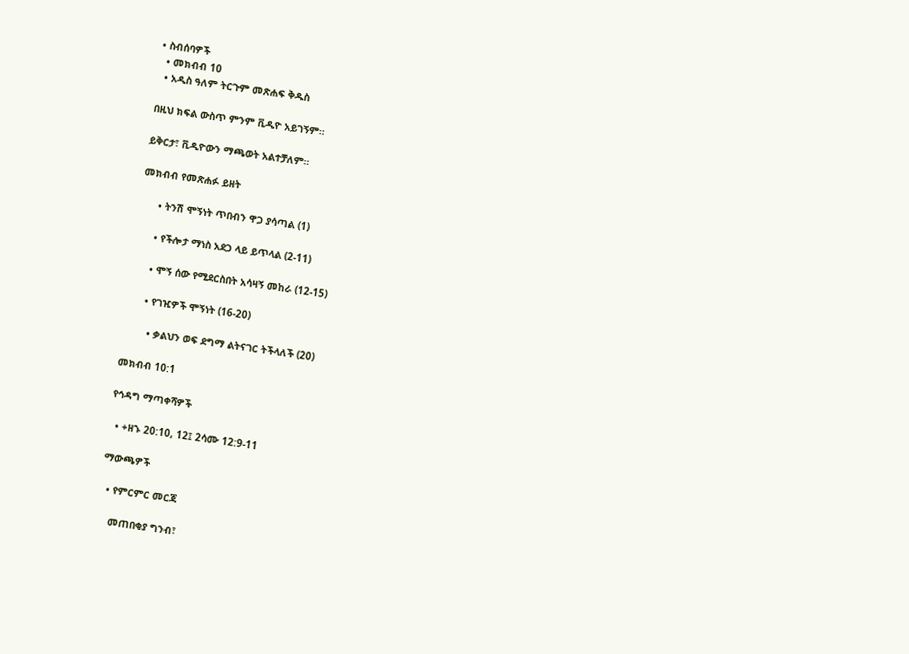• ስብሰባዎች
  • መክብብ 10
  • አዲስ ዓለም ትርጉም መጽሐፍ ቅዱስ

በዚህ ክፍል ውስጥ ምንም ቪዲዮ አይገኝም።

ይቅርታ፣ ቪዲዮውን ማጫወት አልተቻለም።

መክብብ የመጽሐፉ ይዘት

      • ትንሽ ሞኝነት ጥበብን ዋጋ ያሳጣል (1)

      • የችሎታ ማነስ አደጋ ላይ ይጥላል (2-11)

      • ሞኝ ሰው የሚደርስበት አሳዛኝ መከራ (12-15)

      • የገዢዎች ሞኝነት (16-20)

        • ቃልህን ወፍ ደግማ ልትናገር ትችላለች (20)

መክብብ 10:1

የኅዳግ ማጣቀሻዎች

  • +ዘኁ 20:10, 12፤ 2ሳሙ 12:9-11

ማውጫዎች

  • የምርምር መርጃ

    መጠበቂያ ግንብ፣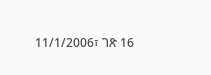11/1/2006፣ ገጽ 16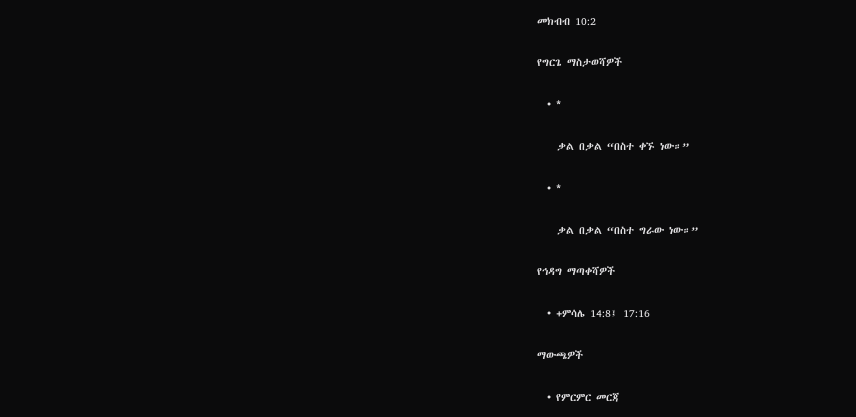መክብብ 10:2

የግርጌ ማስታወሻዎች

  • *

    ቃል በቃል “በስተ ቀኙ ነው።”

  • *

    ቃል በቃል “በስተ ግራው ነው።”

የኅዳግ ማጣቀሻዎች

  • +ምሳሌ 14:8፤ 17:16

ማውጫዎች

  • የምርምር መርጃ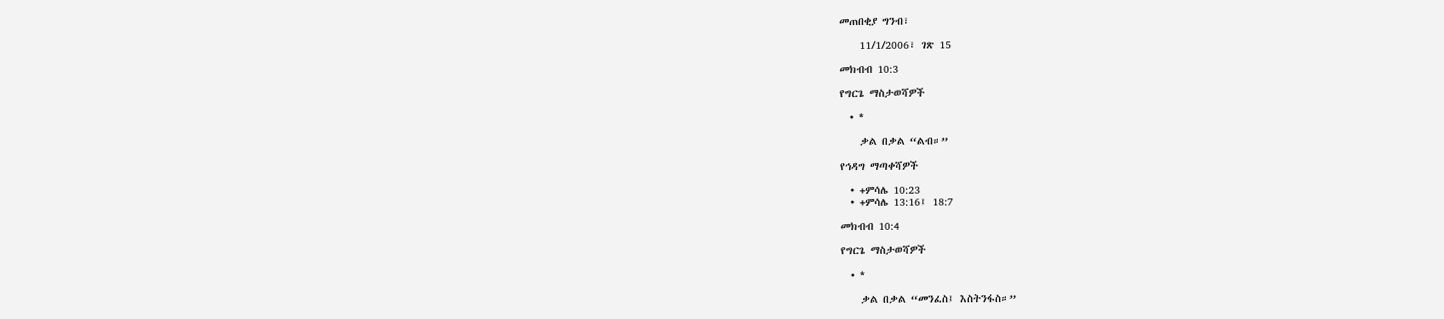መጠበቂያ ግንብ፣

    11/1/2006፣ ገጽ 15

መክብብ 10:3

የግርጌ ማስታወሻዎች

  • *

    ቃል በቃል “ልብ።”

የኅዳግ ማጣቀሻዎች

  • +ምሳሌ 10:23
  • +ምሳሌ 13:16፤ 18:7

መክብብ 10:4

የግርጌ ማስታወሻዎች

  • *

    ቃል በቃል “መንፈስ፤ እስትንፋስ።”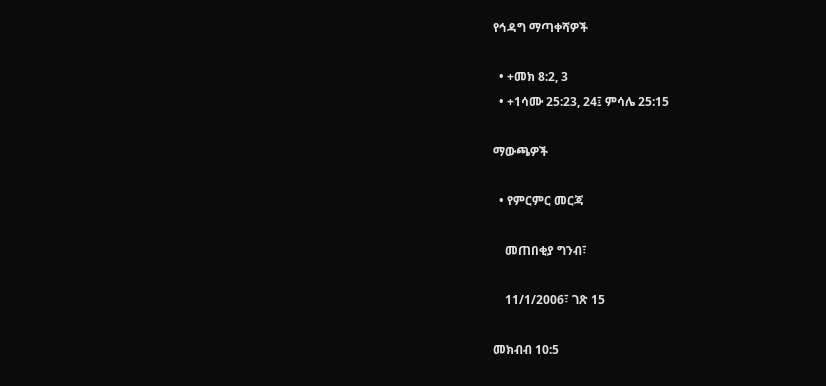የኅዳግ ማጣቀሻዎች

  • +መክ 8:2, 3
  • +1ሳሙ 25:23, 24፤ ምሳሌ 25:15

ማውጫዎች

  • የምርምር መርጃ

    መጠበቂያ ግንብ፣

    11/1/2006፣ ገጽ 15

መክብብ 10:5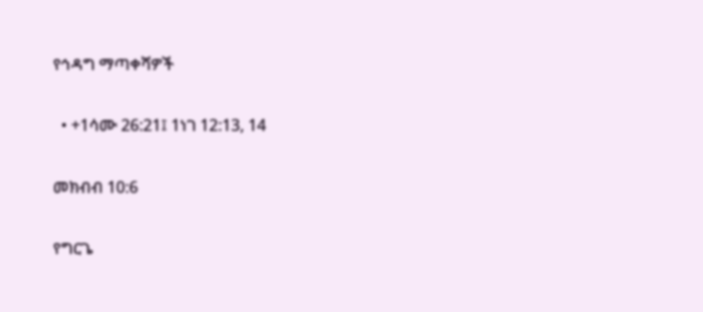የኅዳግ ማጣቀሻዎች

  • +1ሳሙ 26:21፤ 1ነገ 12:13, 14

መክብብ 10:6

የግርጌ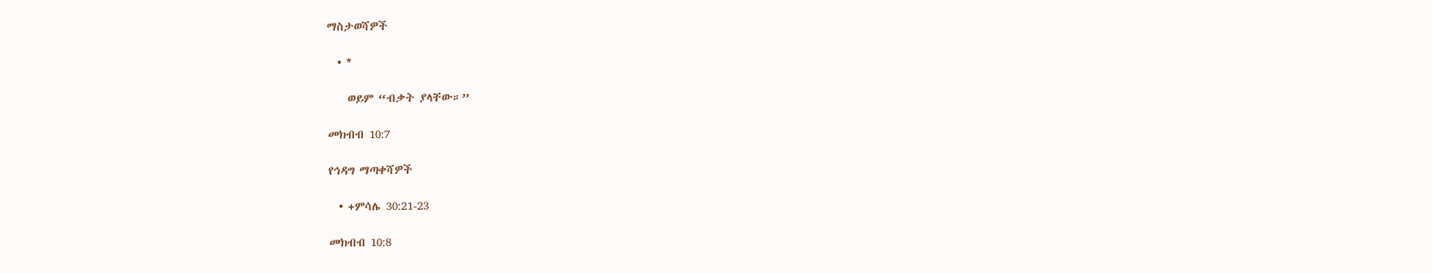ማስታወሻዎች

  • *

    ወይም “ብቃት ያላቸው።”

መክብብ 10:7

የኅዳግ ማጣቀሻዎች

  • +ምሳሌ 30:21-23

መክብብ 10:8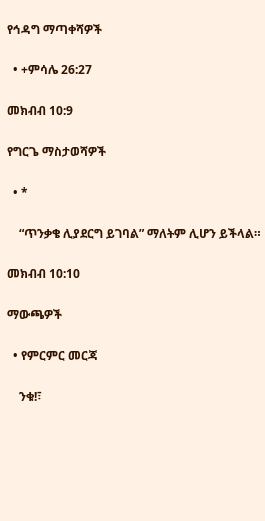የኅዳግ ማጣቀሻዎች

  • +ምሳሌ 26:27

መክብብ 10:9

የግርጌ ማስታወሻዎች

  • *

    “ጥንቃቄ ሊያደርግ ይገባል” ማለትም ሊሆን ይችላል።

መክብብ 10:10

ማውጫዎች

  • የምርምር መርጃ

    ንቁ!፣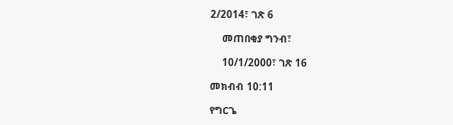2/2014፣ ገጽ 6

    መጠበቂያ ግንብ፣

    10/1/2000፣ ገጽ 16

መክብብ 10:11

የግርጌ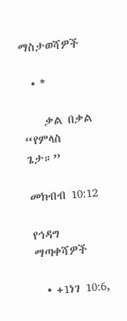ማስታወሻዎች

  • *

    ቃል በቃል “የምላስ ጌታ።”

መክብብ 10:12

የኅዳግ ማጣቀሻዎች

  • +1ነገ 10:6,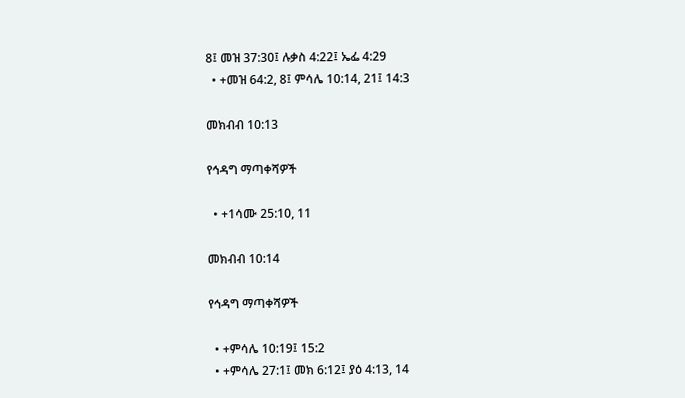8፤ መዝ 37:30፤ ሉቃስ 4:22፤ ኤፌ 4:29
  • +መዝ 64:2, 8፤ ምሳሌ 10:14, 21፤ 14:3

መክብብ 10:13

የኅዳግ ማጣቀሻዎች

  • +1ሳሙ 25:10, 11

መክብብ 10:14

የኅዳግ ማጣቀሻዎች

  • +ምሳሌ 10:19፤ 15:2
  • +ምሳሌ 27:1፤ መክ 6:12፤ ያዕ 4:13, 14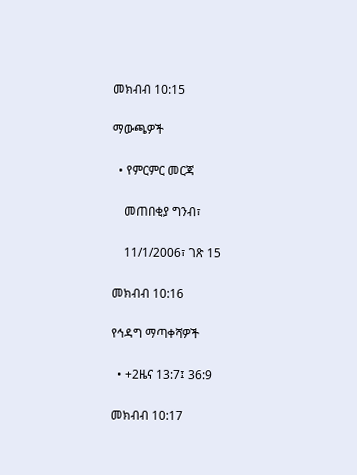መክብብ 10:15

ማውጫዎች

  • የምርምር መርጃ

    መጠበቂያ ግንብ፣

    11/1/2006፣ ገጽ 15

መክብብ 10:16

የኅዳግ ማጣቀሻዎች

  • +2ዜና 13:7፤ 36:9

መክብብ 10:17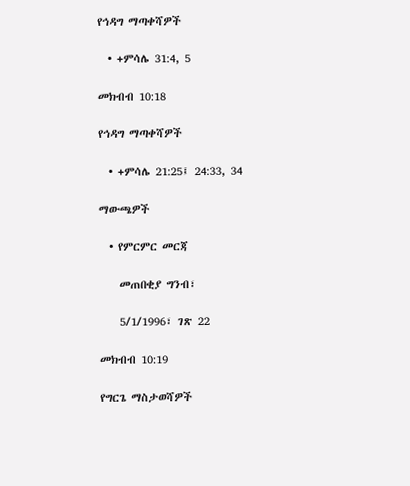የኅዳግ ማጣቀሻዎች

  • +ምሳሌ 31:4, 5

መክብብ 10:18

የኅዳግ ማጣቀሻዎች

  • +ምሳሌ 21:25፤ 24:33, 34

ማውጫዎች

  • የምርምር መርጃ

    መጠበቂያ ግንብ፣

    5/1/1996፣ ገጽ 22

መክብብ 10:19

የግርጌ ማስታወሻዎች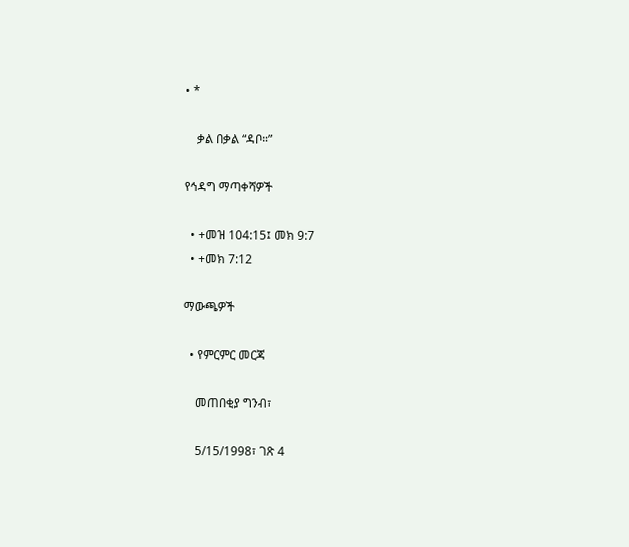• *

    ቃል በቃል “ዳቦ።”

የኅዳግ ማጣቀሻዎች

  • +መዝ 104:15፤ መክ 9:7
  • +መክ 7:12

ማውጫዎች

  • የምርምር መርጃ

    መጠበቂያ ግንብ፣

    5/15/1998፣ ገጽ 4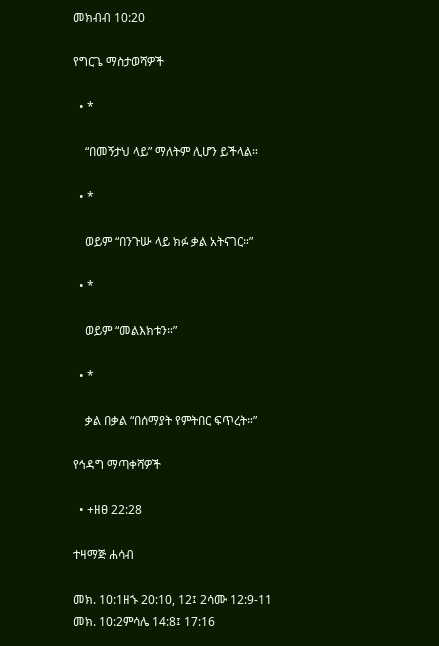መክብብ 10:20

የግርጌ ማስታወሻዎች

  • *

    “በመኝታህ ላይ” ማለትም ሊሆን ይችላል።

  • *

    ወይም “በንጉሡ ላይ ክፉ ቃል አትናገር።”

  • *

    ወይም “መልእክቱን።”

  • *

    ቃል በቃል “በሰማያት የምትበር ፍጥረት።”

የኅዳግ ማጣቀሻዎች

  • +ዘፀ 22:28

ተዛማጅ ሐሳብ

መክ. 10:1ዘኁ 20:10, 12፤ 2ሳሙ 12:9-11
መክ. 10:2ምሳሌ 14:8፤ 17:16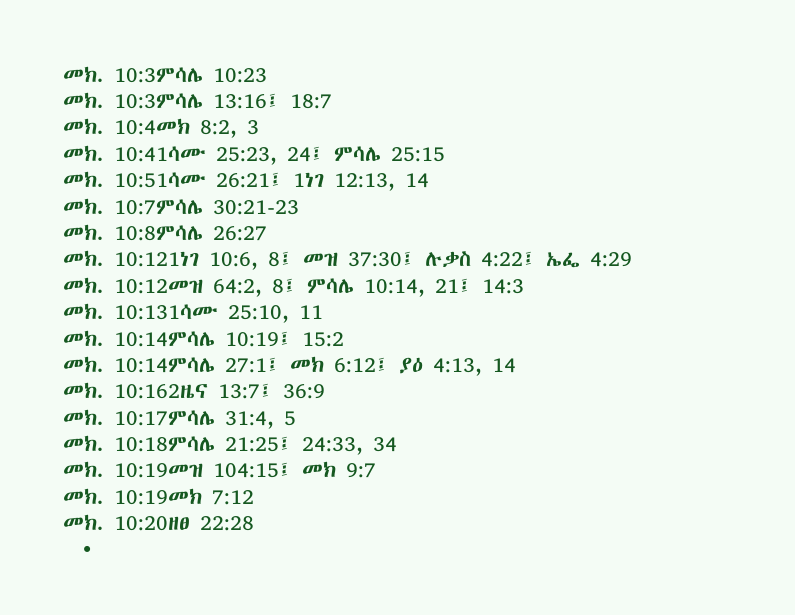መክ. 10:3ምሳሌ 10:23
መክ. 10:3ምሳሌ 13:16፤ 18:7
መክ. 10:4መክ 8:2, 3
መክ. 10:41ሳሙ 25:23, 24፤ ምሳሌ 25:15
መክ. 10:51ሳሙ 26:21፤ 1ነገ 12:13, 14
መክ. 10:7ምሳሌ 30:21-23
መክ. 10:8ምሳሌ 26:27
መክ. 10:121ነገ 10:6, 8፤ መዝ 37:30፤ ሉቃስ 4:22፤ ኤፌ 4:29
መክ. 10:12መዝ 64:2, 8፤ ምሳሌ 10:14, 21፤ 14:3
መክ. 10:131ሳሙ 25:10, 11
መክ. 10:14ምሳሌ 10:19፤ 15:2
መክ. 10:14ምሳሌ 27:1፤ መክ 6:12፤ ያዕ 4:13, 14
መክ. 10:162ዜና 13:7፤ 36:9
መክ. 10:17ምሳሌ 31:4, 5
መክ. 10:18ምሳሌ 21:25፤ 24:33, 34
መክ. 10:19መዝ 104:15፤ መክ 9:7
መክ. 10:19መክ 7:12
መክ. 10:20ዘፀ 22:28
  •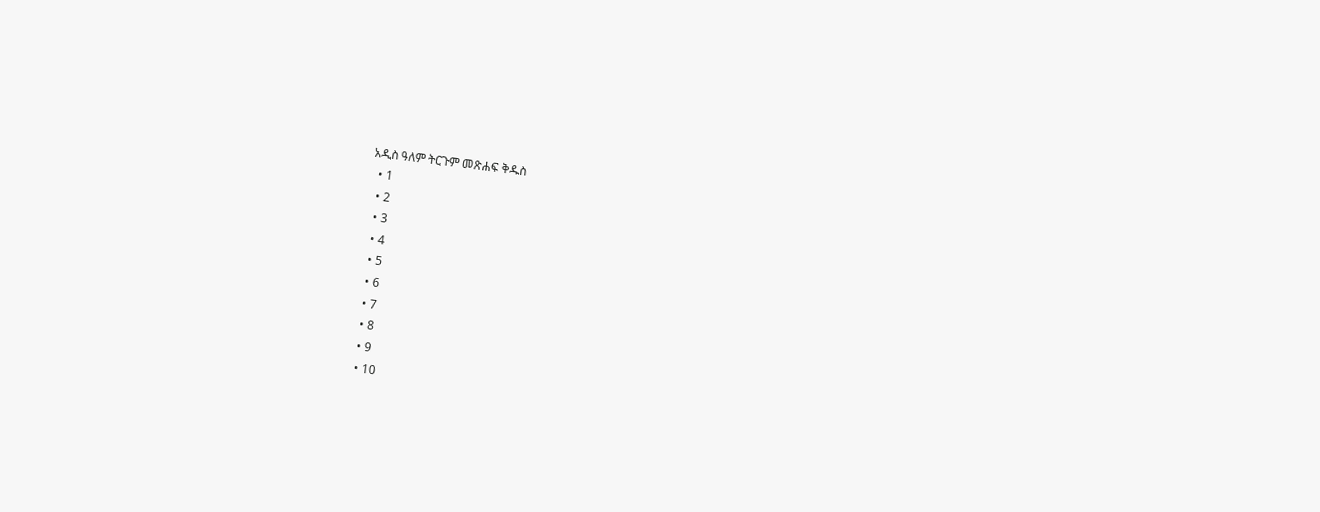አዲስ ዓለም ትርጉም መጽሐፍ ቅዱስ
  • 1
  • 2
  • 3
  • 4
  • 5
  • 6
  • 7
  • 8
  • 9
  • 10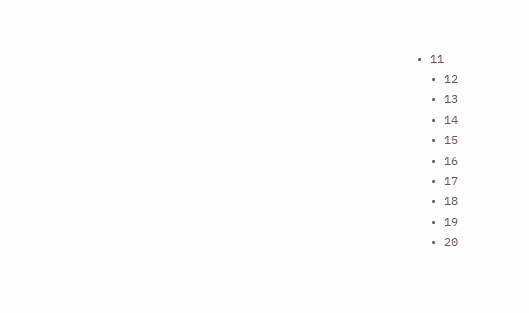• 11
  • 12
  • 13
  • 14
  • 15
  • 16
  • 17
  • 18
  • 19
  • 20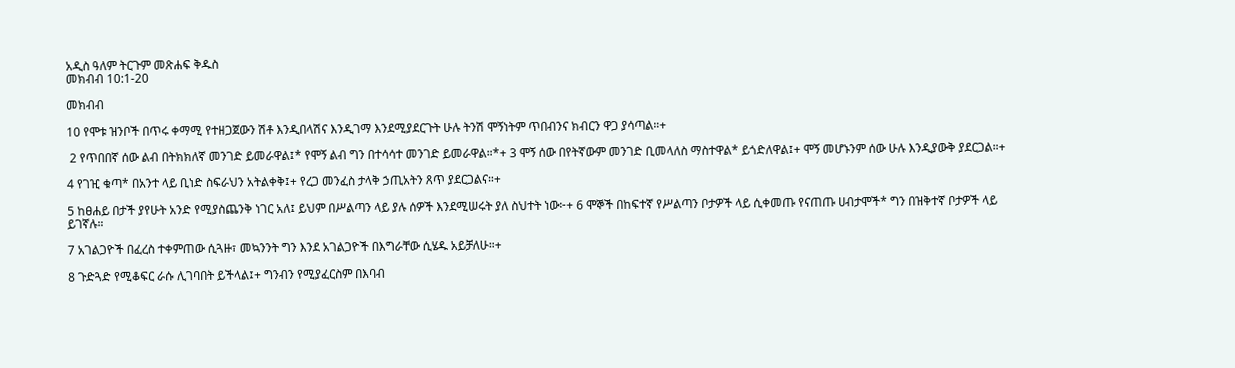አዲስ ዓለም ትርጉም መጽሐፍ ቅዱስ
መክብብ 10:1-20

መክብብ

10 የሞቱ ዝንቦች በጥሩ ቀማሚ የተዘጋጀውን ሽቶ እንዲበላሽና እንዲገማ እንደሚያደርጉት ሁሉ ትንሽ ሞኝነትም ጥበብንና ክብርን ዋጋ ያሳጣል።+

 2 የጥበበኛ ሰው ልብ በትክክለኛ መንገድ ይመራዋል፤* የሞኝ ልብ ግን በተሳሳተ መንገድ ይመራዋል።*+ 3 ሞኝ ሰው በየትኛውም መንገድ ቢመላለስ ማስተዋል* ይጎድለዋል፤+ ሞኝ መሆኑንም ሰው ሁሉ እንዲያውቅ ያደርጋል።+

4 የገዢ ቁጣ* በአንተ ላይ ቢነድ ስፍራህን አትልቀቅ፤+ የረጋ መንፈስ ታላቅ ኃጢአትን ጸጥ ያደርጋልና።+

5 ከፀሐይ በታች ያየሁት አንድ የሚያስጨንቅ ነገር አለ፤ ይህም በሥልጣን ላይ ያሉ ሰዎች እንደሚሠሩት ያለ ስህተት ነው፦+ 6 ሞኞች በከፍተኛ የሥልጣን ቦታዎች ላይ ሲቀመጡ የናጠጡ ሀብታሞች* ግን በዝቅተኛ ቦታዎች ላይ ይገኛሉ።

7 አገልጋዮች በፈረስ ተቀምጠው ሲጓዙ፣ መኳንንት ግን እንደ አገልጋዮች በእግራቸው ሲሄዱ አይቻለሁ።+

8 ጉድጓድ የሚቆፍር ራሱ ሊገባበት ይችላል፤+ ግንብን የሚያፈርስም በእባብ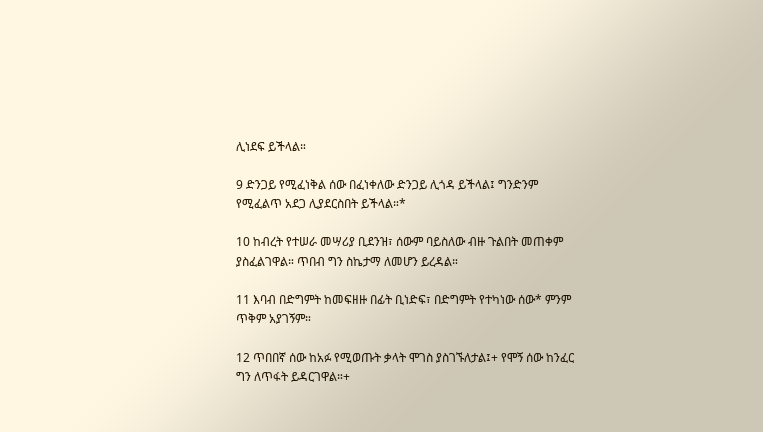ሊነደፍ ይችላል።

9 ድንጋይ የሚፈነቅል ሰው በፈነቀለው ድንጋይ ሊጎዳ ይችላል፤ ግንድንም የሚፈልጥ አደጋ ሊያደርስበት ይችላል።*

10 ከብረት የተሠራ መሣሪያ ቢደንዝ፣ ሰውም ባይስለው ብዙ ጉልበት መጠቀም ያስፈልገዋል። ጥበብ ግን ስኬታማ ለመሆን ይረዳል።

11 እባብ በድግምት ከመፍዘዙ በፊት ቢነድፍ፣ በድግምት የተካነው ሰው* ምንም ጥቅም አያገኝም።

12 ጥበበኛ ሰው ከአፉ የሚወጡት ቃላት ሞገስ ያስገኙለታል፤+ የሞኝ ሰው ከንፈር ግን ለጥፋት ይዳርገዋል።+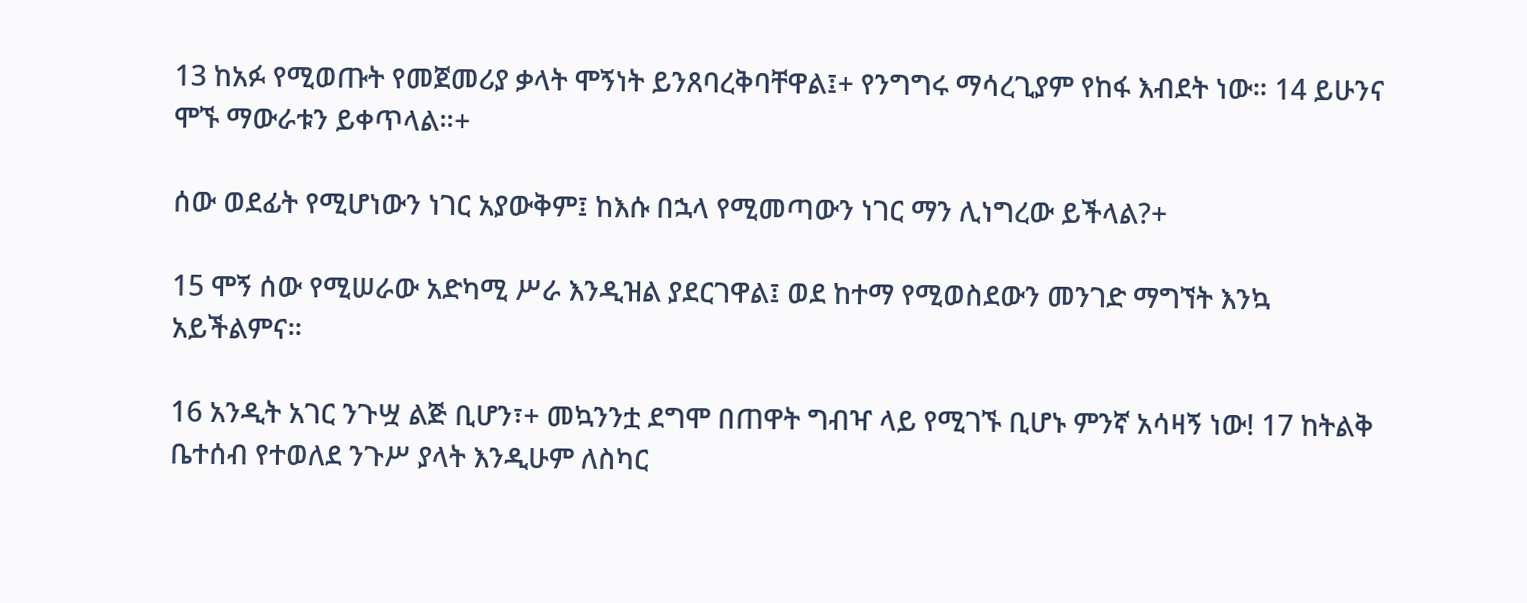13 ከአፉ የሚወጡት የመጀመሪያ ቃላት ሞኝነት ይንጸባረቅባቸዋል፤+ የንግግሩ ማሳረጊያም የከፋ እብደት ነው። 14 ይሁንና ሞኙ ማውራቱን ይቀጥላል።+

ሰው ወደፊት የሚሆነውን ነገር አያውቅም፤ ከእሱ በኋላ የሚመጣውን ነገር ማን ሊነግረው ይችላል?+

15 ሞኝ ሰው የሚሠራው አድካሚ ሥራ እንዲዝል ያደርገዋል፤ ወደ ከተማ የሚወስደውን መንገድ ማግኘት እንኳ አይችልምና።

16 አንዲት አገር ንጉሧ ልጅ ቢሆን፣+ መኳንንቷ ደግሞ በጠዋት ግብዣ ላይ የሚገኙ ቢሆኑ ምንኛ አሳዛኝ ነው! 17 ከትልቅ ቤተሰብ የተወለደ ንጉሥ ያላት እንዲሁም ለስካር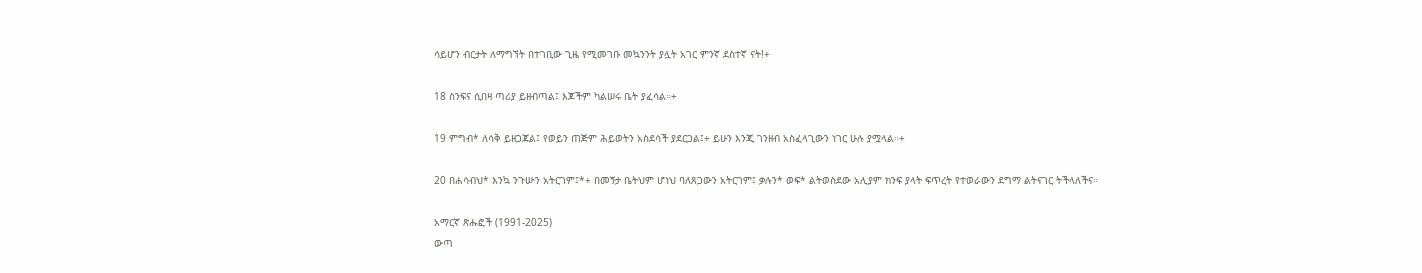ሳይሆን ብርታት ለማግኘት በተገቢው ጊዜ የሚመገቡ መኳንንት ያሏት አገር ምንኛ ደስተኛ ናት!+

18 ስንፍና ሲበዛ ጣሪያ ይዘብጣል፤ እጆችም ካልሠሩ ቤት ያፈሳል።+

19 ምግብ* ለሳቅ ይዘጋጃል፤ የወይን ጠጅም ሕይወትን አስደሳች ያደርጋል፤+ ይሁን እንጂ ገንዘብ አስፈላጊውን ነገር ሁሉ ያሟላል።+

20 በሐሳብህ* እንኳ ንጉሡን አትርገም፤*+ በመኝታ ቤትህም ሆነህ ባለጸጋውን አትርገም፤ ቃሉን* ወፍ* ልትወስደው አሊያም ክንፍ ያላት ፍጥረት የተወራውን ደግማ ልትናገር ትችላለችና።

አማርኛ ጽሑፎች (1991-2025)
ውጣ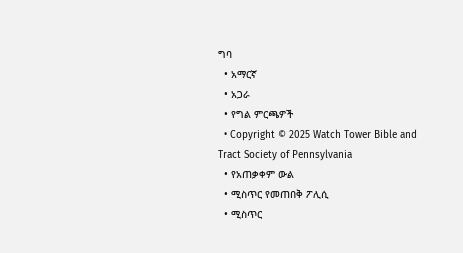ግባ
  • አማርኛ
  • አጋራ
  • የግል ምርጫዎች
  • Copyright © 2025 Watch Tower Bible and Tract Society of Pennsylvania
  • የአጠቃቀም ውል
  • ሚስጥር የመጠበቅ ፖሊሲ
  • ሚስጥር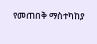የመጠበቅ ማስተካከያ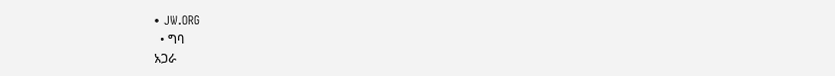• JW.ORG
  • ግባ
አጋራ